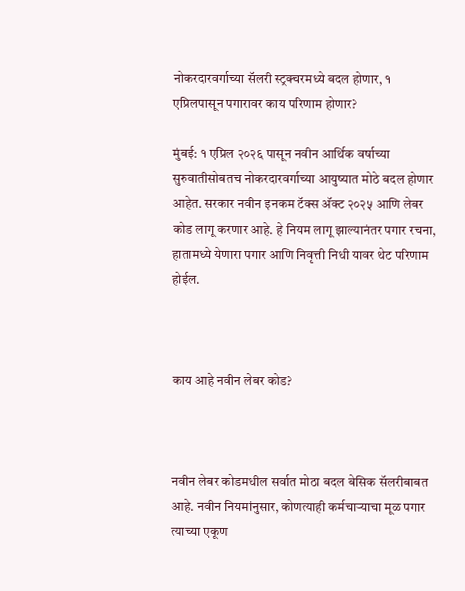नोकरदारवर्गाच्या सॅलरी स्ट्रक्चरमध्ये बदल होणार, १ एप्रिलपासून पगारावर काय परिणाम होणार?

मुंबई: १ एप्रिल २०२६ पासून नवीन आर्थिक वर्षाच्या सुरुवातीसोबतच नोकरदारवर्गाच्या आयुष्यात मोठे बदल होणार आहेत. सरकार नवीन इनकम टॅक्स अ‍ॅक्ट २०२५ आणि लेबर कोड लागू करणार आहे. हे नियम लागू झाल्यानंतर पगार रचना, हातामध्ये येणारा पगार आणि निवृत्ती निधी यावर थेट परिणाम होईल.



काय आहे नवीन लेबर कोड?



नवीन लेबर कोडमधील सर्वात मोठा बदल बेसिक सॅलरीबाबत आहे. नवीन नियमांनुसार, कोणत्याही कर्मचाऱ्याचा मूळ पगार त्याच्या एकूण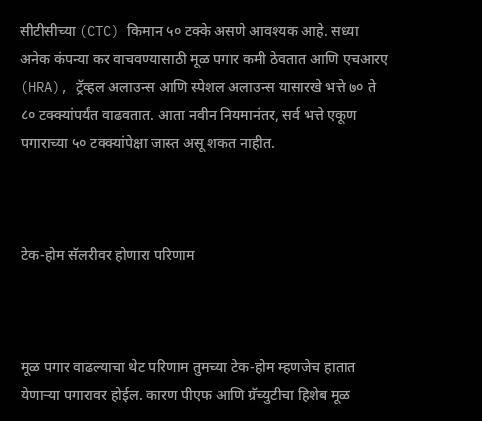सीटीसीच्या (CTC) किमान ५० टक्के असणे आवश्यक आहे. सध्या अनेक कंपन्या कर वाचवण्यासाठी मूळ पगार कमी ठेवतात आणि एचआरए (HRA), ट्रॅव्हल अलाउन्स आणि स्पेशल अलाउन्स यासारखे भत्ते ७० ते ८० टक्क्यांपर्यंत वाढवतात. आता नवीन नियमानंतर, सर्व भत्ते एकूण पगाराच्या ५० टक्क्यांपेक्षा जास्त असू शकत नाहीत.



टेक-होम सॅलरीवर होणारा परिणाम



मूळ पगार वाढल्याचा थेट परिणाम तुमच्या टेक-होम म्हणजेच हातात येणाऱ्या पगारावर होईल. कारण पीएफ आणि ग्रॅच्युटीचा हिशेब मूळ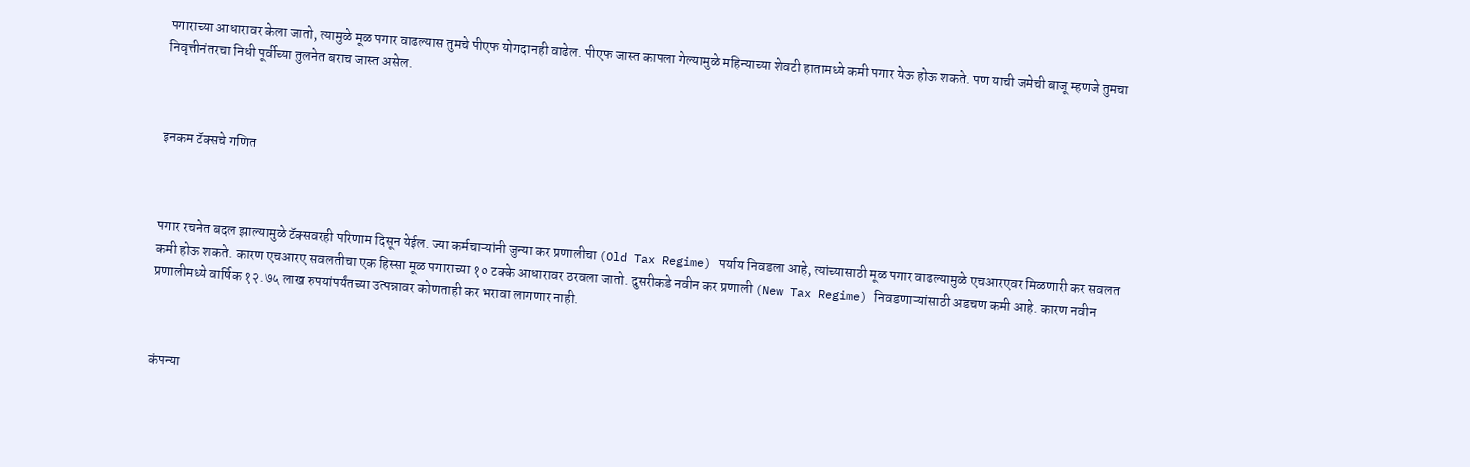पगाराच्या आधारावर केला जातो, त्यामुळे मूळ पगार वाढल्यास तुमचे पीएफ योगदानही वाढेल. पीएफ जास्त कापला गेल्यामुळे महिन्याच्या शेवटी हातामध्ये कमी पगार येऊ होऊ शकते. पण याची जमेची बाजू म्हणजे तुमचा निवृत्तीनंतरचा निधी पूर्वीच्या तुलनेत बराच जास्त असेल.



इनकम टॅक्सचे गणित



पगार रचनेत बदल झाल्यामुळे टॅक्सवरही परिणाम दिसून येईल. ज्या कर्मचाऱ्यांनी जुन्या कर प्रणालीचा (Old Tax Regime) पर्याय निवडला आहे, त्यांच्यासाठी मूळ पगार वाढल्यामुळे एचआरएवर मिळणारी कर सवलत कमी होऊ शकते. कारण एचआरए सवलतीचा एक हिस्सा मूळ पगाराच्या १० टक्के आधारावर ठरवला जातो. दुसरीकडे नवीन कर प्रणाली (New Tax Regime) निवडणाऱ्यांसाठी अडचण कमी आहे. कारण नवीन प्रणालीमध्ये वार्षिक १२.७५ लाख रुपयांपर्यंतच्या उत्पन्नावर कोणताही कर भरावा लागणार नाही.



कंपन्या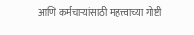आणि कर्मचाऱ्यांसाठी महत्त्वाच्या गोष्टी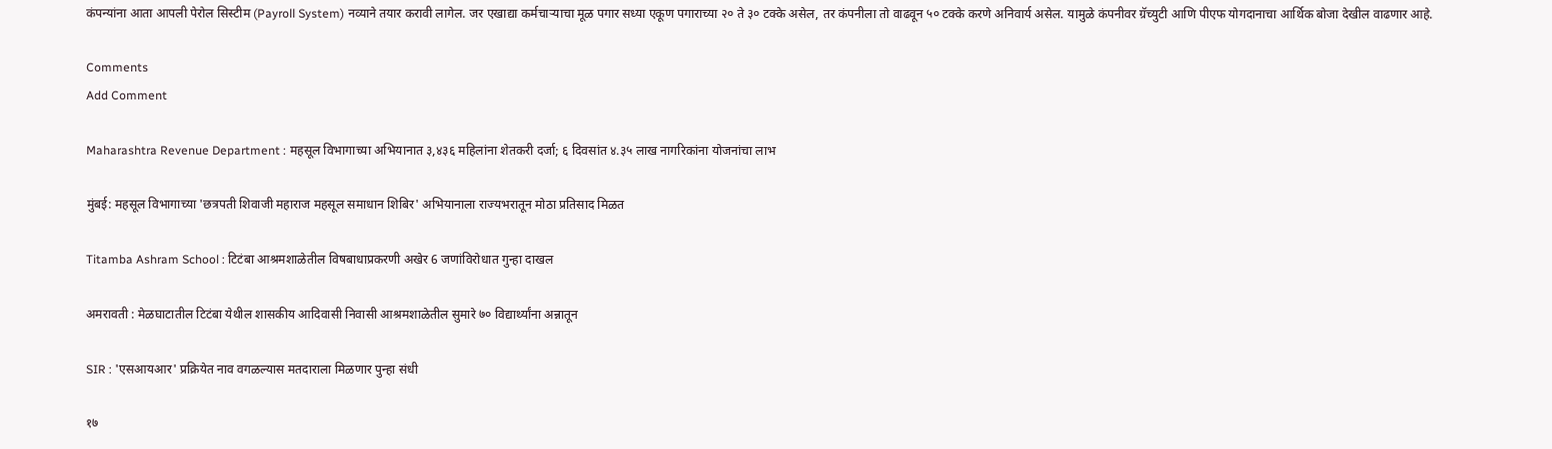कंपन्यांना आता आपली पेरोल सिस्टीम (Payroll System) नव्याने तयार करावी लागेल. जर एखाद्या कर्मचाऱ्याचा मूळ पगार सध्या एकूण पगाराच्या २० ते ३० टक्के असेल, तर कंपनीला तो वाढवून ५० टक्के करणे अनिवार्य असेल. यामुळे कंपनीवर ग्रॅच्युटी आणि पीएफ योगदानाचा आर्थिक बोजा देखील वाढणार आहे.

Comments
Add Comment

Maharashtra Revenue Department : महसूल विभागाच्या अभियानात ३,४३६ महिलांना शेतकरी दर्जा; ६ दिवसांत ४.३५ लाख नागरिकांना योजनांचा लाभ

मुंबई: महसूल विभागाच्या 'छत्रपती शिवाजी महाराज महसूल समाधान शिबिर' अभियानाला राज्यभरातून मोठा प्रतिसाद मिळत

Titamba Ashram School : टिटंबा आश्रमशाळेतील विषबाधाप्रकरणी अखेर 6 जणांविरोधात गुन्हा दाखल

अमरावती : मेळघाटातील टिटंबा येथील शासकीय आदिवासी निवासी आश्रमशाळेतील सुमारे ७० विद्यार्थ्यांना अन्नातून

SIR : 'एसआयआर' प्रक्रियेत नाव वगळल्यास मतदाराला मिळणार पुन्हा संधी

१७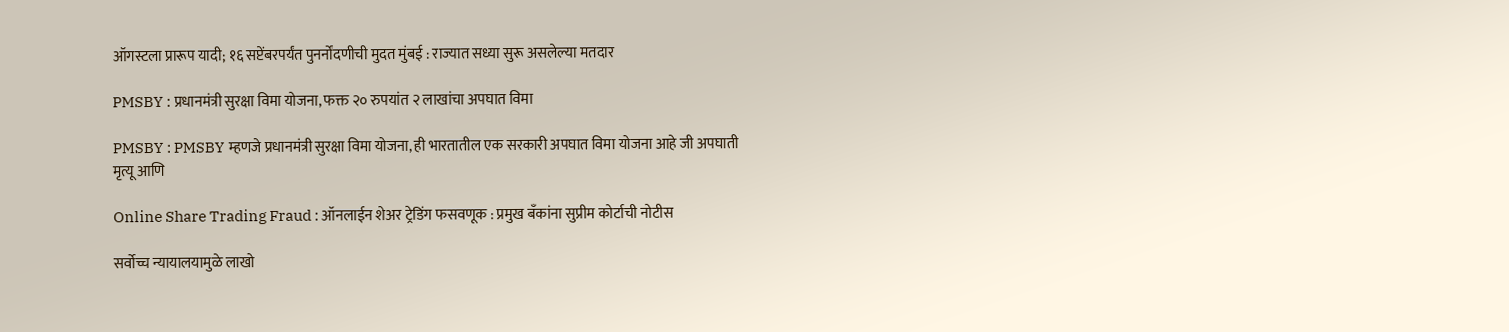ऑगस्टला प्रारूप यादी; १६ सप्टेंबरपर्यंत पुनर्नोंदणीची मुदत मुंबई : राज्यात सध्या सुरू असलेल्या मतदार

PMSBY : प्रधानमंत्री सुरक्षा विमा योजना, फक्त २० रुपयांत २ लाखांचा अपघात विमा

PMSBY : PMSBY म्हणजे प्रधानमंत्री सुरक्षा विमा योजना, ही भारतातील एक सरकारी अपघात विमा योजना आहे जी अपघाती मृत्यू आणि

Online Share Trading Fraud : ऑनलाईन शेअर ट्रेडिंग फसवणूक : प्रमुख बँकांना सुप्रीम कोर्टाची नोटीस

सर्वोच्च न्यायालयामुळे लाखो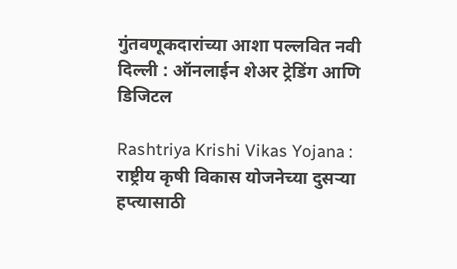गुंतवणूकदारांच्या आशा पल्लवित नवी दिल्ली : ऑनलाईन शेअर ट्रेडिंग आणि डिजिटल

Rashtriya Krishi Vikas Yojana : राष्ट्रीय कृषी विकास योजनेच्या दुसऱ्या हप्त्यासाठी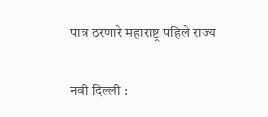पात्र ठरणारे महाराष्ट्र पहिले राज्य

नवी दिल्ली :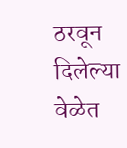ठरवून दिलेल्या वेळेत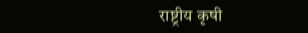राष्ट्रीय कृषी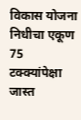विकास योजना निधीचा एकूण 75 टक्क्यांपेक्षा जास्त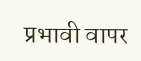प्रभावी वापर